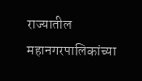राज्यातील महानगरपालिकांच्या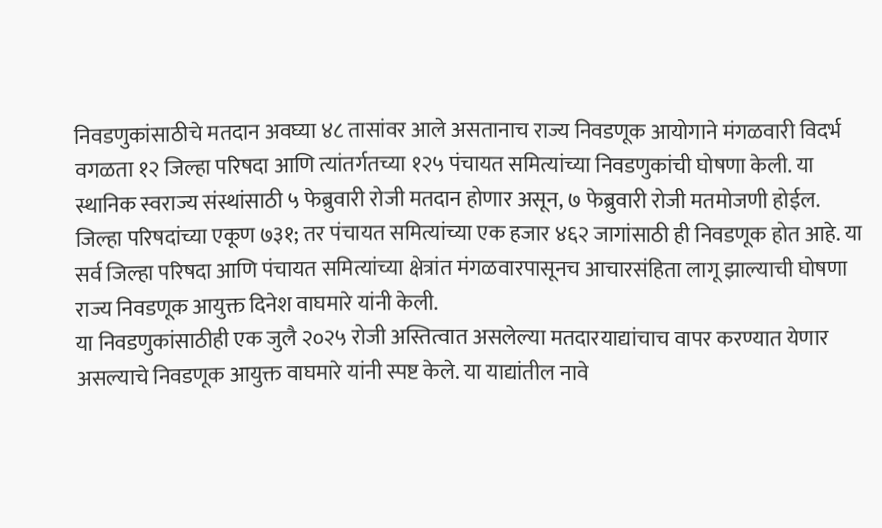निवडणुकांसाठीचे मतदान अवघ्या ४८ तासांवर आले असतानाच राज्य निवडणूक आयोगाने मंगळवारी विदर्भ वगळता १२ जिल्हा परिषदा आणि त्यांतर्गतच्या १२५ पंचायत समित्यांच्या निवडणुकांची घोषणा केली. या स्थानिक स्वराज्य संस्थांसाठी ५ फेब्रुवारी रोजी मतदान होणार असून, ७ फेब्रुवारी रोजी मतमोजणी होईल.
जिल्हा परिषदांच्या एकूण ७३१; तर पंचायत समित्यांच्या एक हजार ४६२ जागांसाठी ही निवडणूक होत आहे. या सर्व जिल्हा परिषदा आणि पंचायत समित्यांच्या क्षेत्रांत मंगळवारपासूनच आचारसंहिता लागू झाल्याची घोषणा राज्य निवडणूक आयुक्त दिनेश वाघमारे यांनी केली.
या निवडणुकांसाठीही एक जुलै २०२५ रोजी अस्तित्वात असलेल्या मतदारयाद्यांचाच वापर करण्यात येणार असल्याचे निवडणूक आयुक्त वाघमारे यांनी स्पष्ट केले. या याद्यांतील नावे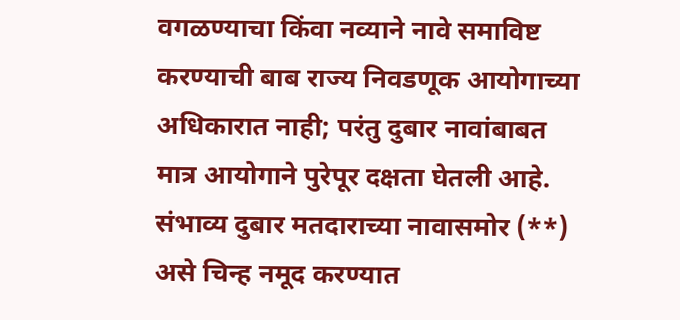वगळण्याचा किंवा नव्याने नावे समाविष्ट करण्याची बाब राज्य निवडणूक आयोगाच्या अधिकारात नाही; परंतु दुबार नावांबाबत मात्र आयोगाने पुरेपूर दक्षता घेतली आहे. संभाव्य दुबार मतदाराच्या नावासमोर (**) असे चिन्ह नमूद करण्यात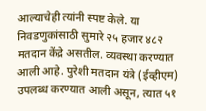आल्याचेही त्यांनी स्पष्ट केले. या निवडणुकांसाठी सुमारे २५ हजार ४८२ मतदान केंद्रे असतील. व्यवस्था करण्यात आली आहे. पुरेशी मतदान यंत्रे (ईव्हीएम) उपलब्ध करण्यात आली असून, त्यात ५१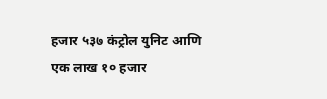हजार ५३७ कंट्रोल युनिट आणि एक लाख १० हजार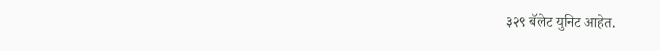३२९ बॅलेट युनिट आहेत.